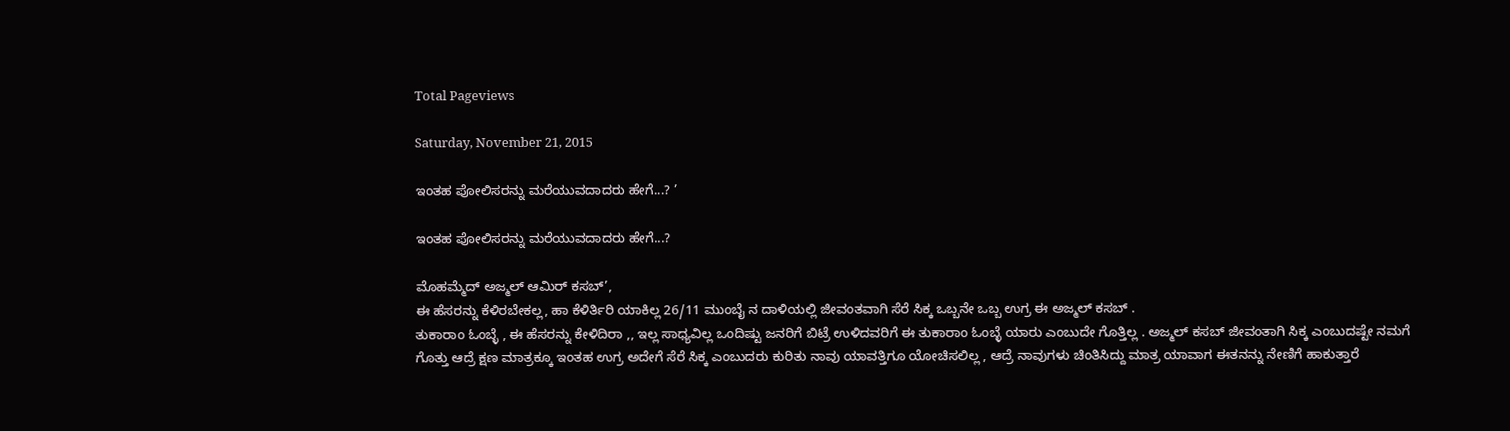Total Pageviews

Saturday, November 21, 2015

ಇಂತಹ ಪೋಲಿಸರನ್ನು ಮರೆಯುವದಾದರು ಹೇಗೆ...? ’

ಇಂತಹ ಪೋಲಿಸರನ್ನು ಮರೆಯುವದಾದರು ಹೇಗೆ...?

ಮೊಹಮ್ಮೆದ್ ಅಜ್ಮಲ್ ಆಮಿರ್ ಕಸಬ್’,
ಈ ಹೆಸರನ್ನು ಕೆಳಿರಬೇಕಲ್ಲ, ಹಾ ಕೆಳಿರ್ತಿರಿ ಯಾಕಿಲ್ಲ 26/11 ಮುಂಬೈ ನ ದಾಳಿಯಲ್ಲಿ ಜೀವಂತವಾಗಿ ಸೆರೆ ಸಿಕ್ಕ ಒಬ್ಬನೇ ಒಬ್ಬ ಉಗ್ರ ಈ ಅಜ್ಮಲ್ ಕಸಬ್ .
ತುಕಾರಾಂ ಓಂಬ್ಳೆ , ಈ ಹೆಸರನ್ನು ಕೇಳಿದಿರಾ ,, ಇಲ್ಲ ಸಾಧ್ಯವಿಲ್ಲ ಒಂದಿಷ್ಟು ಜನರಿಗೆ ಬಿಟ್ರೆ ಉಳಿದವರಿಗೆ ಈ ತುಕಾರಾಂ ಓಂಬ್ಳೆ ಯಾರು ಎಂಬುದೇ ಗೊತ್ತಿಲ್ಲ . ಅಜ್ಮಲ್ ಕಸಬ್ ಜೀವಂತಾಗಿ ಸಿಕ್ಕ ಎಂಬುದಷ್ಟೇ ನಮಗೆ ಗೊತ್ತು ಆದ್ರೆ ಕ್ಷಣ ಮಾತ್ರಕ್ಕೂ ಇಂತಹ ಉಗ್ರ ಅದೇಗೆ ಸೆರೆ ಸಿಕ್ಕ ಎಂಬುದರು ಕುರಿತು ನಾವು ಯಾವತ್ತಿಗೂ ಯೋಚಿಸಲಿಲ್ಲ , ಆದ್ರೆ ನಾವುಗಳು ಚಿಂತಿಸಿದ್ದು ಮಾತ್ರ ಯಾವಾಗ ಈತನನ್ನು ನೇಣಿಗೆ ಹಾಕುತ್ತಾರೆ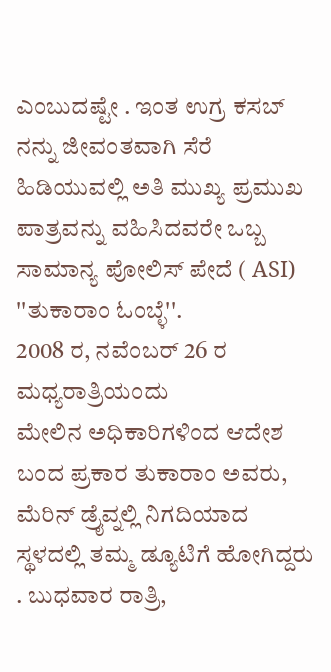ಎಂಬುದಷ್ಟೇ . ಇಂತ ಉಗ್ರ ಕಸಬ್ ನನ್ನು ಜೀವಂತವಾಗಿ ಸೆರೆ ಹಿಡಿಯುವಲ್ಲಿ ಅತಿ ಮುಖ್ಯ ಪ್ರಮುಖ ಪಾತ್ರವನ್ನು ವಹಿಸಿದವರೇ ಒಬ್ಬ ಸಾಮಾನ್ಯ ಪೋಲಿಸ್ ಪೇದೆ ( ASI) ''ತುಕಾರಾಂ ಓಂಬ್ಳೆ''.
2008 ರ, ನವೆಂಬರ್ 26 ರ ಮಧ್ಯರಾತ್ರಿಯಂದು
ಮೇಲಿನ ಅಧಿಕಾರಿಗಳಿಂದ ಆದೇಶ ಬಂದ ಪ್ರಕಾರ ತುಕಾರಾಂ ಅವರು, ಮೆರಿನ್ ಡ್ರೈವ್ನಲ್ಲಿ ನಿಗದಿಯಾದ ಸ್ಥಳದಲ್ಲಿ ತಮ್ಮ ಡ್ಯೂಟಿಗೆ ಹೋಗಿದ್ದರು . ಬುಧವಾರ ರಾತ್ರಿ,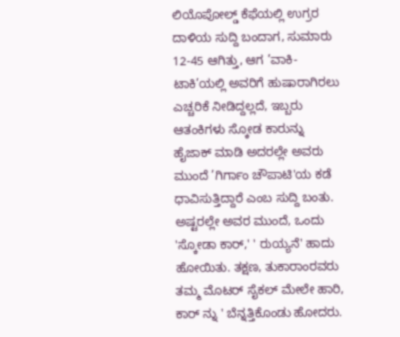ಲಿಯೊಪೋಲ್ಡ್ ಕೆಫೆಯಲ್ಲಿ ಉಗ್ರರ ದಾಳಿಯ ಸುದ್ದಿ ಬಂದಾಗ, ಸುಮಾರು 12-45 ಆಗಿತ್ತು, ಆಗ ’ವಾಕಿ-ಟಾಕಿ’ಯಲ್ಲಿ ಅವರಿಗೆ ಹುಷಾರಾಗಿರಲು ಎಚ್ಚರಿಕೆ ನೀಡಿದ್ದಲ್ಲದೆ, ಇಬ್ಬರು ಆತಂಕಿಗಳು ಸ್ಕೋಡ ಕಾರುನ್ನು ಹೈಜಾಕ್ ಮಾಡಿ ಅದರಲ್ಲೇ ಅವರು ಮುಂದೆ ’ಗಿರ್ಗಾಂ ಚೌಪಾಟಿ'ಯ ಕಡೆ ಧಾವಿಸುತ್ತಿದ್ದಾರೆ ಎಂಬ ಸುದ್ದಿ ಬಂತು. ಅಷ್ಟರಲ್ಲೇ ಅವರ ಮುಂದೆ, ಒಂದು 'ಸ್ಕೋಡಾ ಕಾರ್,' ' ರುಯ್ಯನೆ' ಹಾದು ಹೋಯಿತು. ತಕ್ಷಣ, ತುಕಾರಾಂರವರು ತಮ್ಮ ಮೊಟರ್ ಸೈಕಲ್ ಮೇಲೇ ಹಾರಿ, ಕಾರ್ ನ್ನು ' ಬೆನ್ನತ್ತಿಕೊಂಡು ಹೋದರು.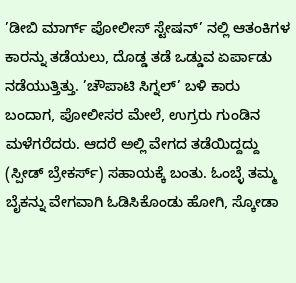’ಡೀಬಿ ಮಾರ್ಗ್ ಪೋಲೀಸ್ ಸ್ಟೇಷನ್’ ನಲ್ಲಿ ಆತಂಕಿಗಳ ಕಾರನ್ನು ತಡೆಯಲು, ದೊಡ್ಡ ತಡೆ ಒಡ್ಡುವ ಏರ್ಪಾಡು ನಡೆಯುತ್ತಿತ್ತು. ’ಚೌಪಾಟಿ ಸಿಗ್ನಲ್’ ಬಳಿ ಕಾರು ಬಂದಾಗ, ಪೋಲೀಸರ ಮೇಲೆ, ಉಗ್ರರು ಗುಂಡಿನ ಮಳೆಗರೆದರು. ಆದರೆ ಅಲ್ಲಿ ವೇಗದ ತಡೆಯಿದ್ದದ್ದು (ಸ್ಪೀಡ್ ಬ್ರೇಕರ್ಸ್) ಸಹಾಯಕ್ಕೆ ಬಂತು. ಓಂಬ್ಳೆ ತಮ್ಮ ಬೈಕನ್ನು ವೇಗವಾಗಿ ಓಡಿಸಿಕೊಂಡು ಹೋಗಿ, ಸ್ಕೋಡಾ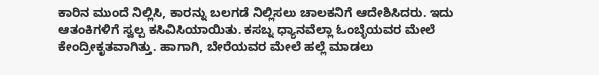ಕಾರಿನ ಮುಂದೆ ನಿಲ್ಲಿಸಿ, ಕಾರನ್ನು ಬಲಗಡೆ ನಿಲ್ಲಿಸಲು ಚಾಲಕನಿಗೆ ಆದೇಶಿಸಿದರು. ಇದು ಆತಂಕಿಗಳಿಗೆ ಸ್ವಲ್ಪ ಕಸಿವಿಸಿಯಾಯಿತು. ಕಸಬ್ನ ಧ್ಯಾನವೆಲ್ಲಾ ಓಂಬ್ಳೆಯವರ ಮೇಲೆ ಕೇಂದ್ರೀಕೃತವಾಗಿತ್ತು. ಹಾಗಾಗಿ, ಬೇರೆಯವರ ಮೇಲೆ ಹಲ್ಲೆ ಮಾಡಲು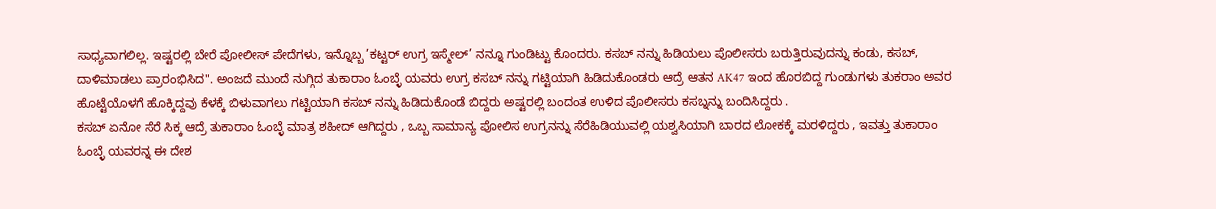ಸಾಧ್ಯವಾಗಲಿಲ್ಲ. ಇಷ್ಟರಲ್ಲಿ ಬೇರೆ ಪೋಲೀಸ್ ಪೇದೆಗಳು, ಇನ್ನೊಬ್ಬ ’ಕಟ್ಟರ್ ಉಗ್ರ ಇಸ್ಮೇಲ್’ ನನ್ನೂ ಗುಂಡಿಟ್ಟು ಕೊಂದರು. ಕಸಬ್ ನನ್ನು ಹಿಡಿಯಲು ಪೊಲೀಸರು ಬರುತ್ತಿರುವುದನ್ನು ಕಂಡು, ಕಸಬ್, ದಾಳಿಮಾಡಲು ಪ್ರಾರಂಭಿಸಿದ". ಅಂಜದೆ ಮುಂದೆ ನುಗ್ಗಿದ ತುಕಾರಾಂ ಓಂಬ್ಳೆ ಯವರು ಉಗ್ರ ಕಸಬ್ ನನ್ನು ಗಟ್ಟಿಯಾಗಿ ಹಿಡಿದುಕೊಂಡರು ಆದ್ರೆ ಆತನ AK47 ಇಂದ ಹೊರಬಿದ್ದ ಗುಂಡುಗಳು ತುಕರಾಂ ಅವರ ಹೊಟ್ಟೆಯೊಳಗೆ ಹೊಕ್ಕಿದ್ದವು ಕೆಳಕ್ಕೆ ಬಿಳುವಾಗಲು ಗಟ್ಟಿಯಾಗಿ ಕಸಬ್ ನನ್ನು ಹಿಡಿದುಕೊಂಡೆ ಬಿದ್ದರು ಅಷ್ಟರಲ್ಲಿ ಬಂದಂತ ಉಳಿದ ಪೊಲೀಸರು ಕಸಬ್ನನ್ನು ಬಂದಿಸಿದ್ದರು .
ಕಸಬ್ ಏನೋ ಸೆರೆ ಸಿಕ್ಕ ಆದ್ರೆ ತುಕಾರಾಂ ಓಂಬ್ಳೆ ಮಾತ್ರ ಶಹೀದ್ ಆಗಿದ್ದರು , ಒಬ್ಬ ಸಾಮಾನ್ಯ ಪೋಲಿಸ ಉಗ್ರನನ್ನು ಸೆರೆಹಿಡಿಯುವಲ್ಲಿ ಯಶ್ವಸಿಯಾಗಿ ಬಾರದ ಲೋಕಕ್ಕೆ ಮರಳಿದ್ದರು , ಇವತ್ತು ತುಕಾರಾಂ ಓಂಬ್ಳೆ ಯವರನ್ನ ಈ ದೇಶ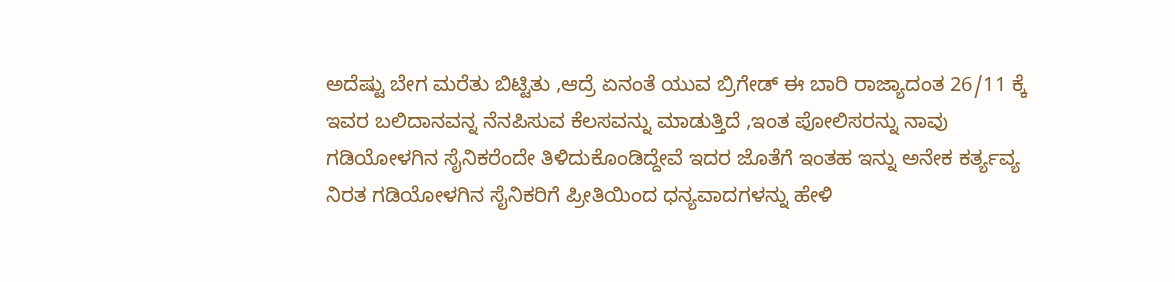ಅದೆಷ್ಟು ಬೇಗ ಮರೆತು ಬಿಟ್ಟಿತು ,ಆದ್ರೆ ಏನಂತೆ ಯುವ ಬ್ರಿಗೇಡ್ ಈ ಬಾರಿ ರಾಜ್ಯಾದಂತ 26/11 ಕ್ಕೆ ಇವರ ಬಲಿದಾನವನ್ನ ನೆನಪಿಸುವ ಕೆಲಸವನ್ನು ಮಾಡುತ್ತಿದೆ ,ಇಂತ ಪೋಲಿಸರನ್ನು ನಾವು ಗಡಿಯೋಳಗಿನ ಸೈನಿಕರೆಂದೇ ತಿಳಿದುಕೊಂಡಿದ್ದೇವೆ ಇದರ ಜೊತೆಗೆ ಇಂತಹ ಇನ್ನು ಅನೇಕ ಕರ್ತ್ಯವ್ಯ ನಿರತ ಗಡಿಯೋಳಗಿನ ಸೈನಿಕರಿಗೆ ಪ್ರೀತಿಯಿಂದ ಧನ್ಯವಾದಗಳನ್ನು ಹೇಳಿ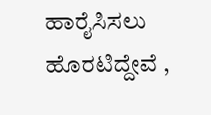ಹಾರೈಸಿಸಲು ಹೊರಟಿದ್ದೇವೆ ,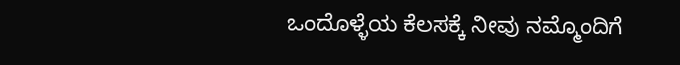ಒಂದೊಳ್ಳೆಯ ಕೆಲಸಕ್ಕೆ ನೀವು ನಮ್ಮೊಂದಿಗೆ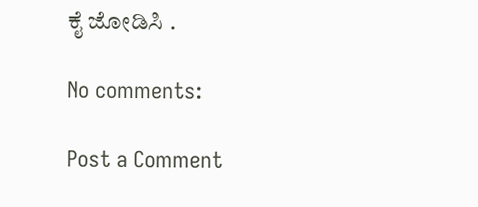ಕೈ ಜೋಡಿಸಿ .

No comments:

Post a Comment